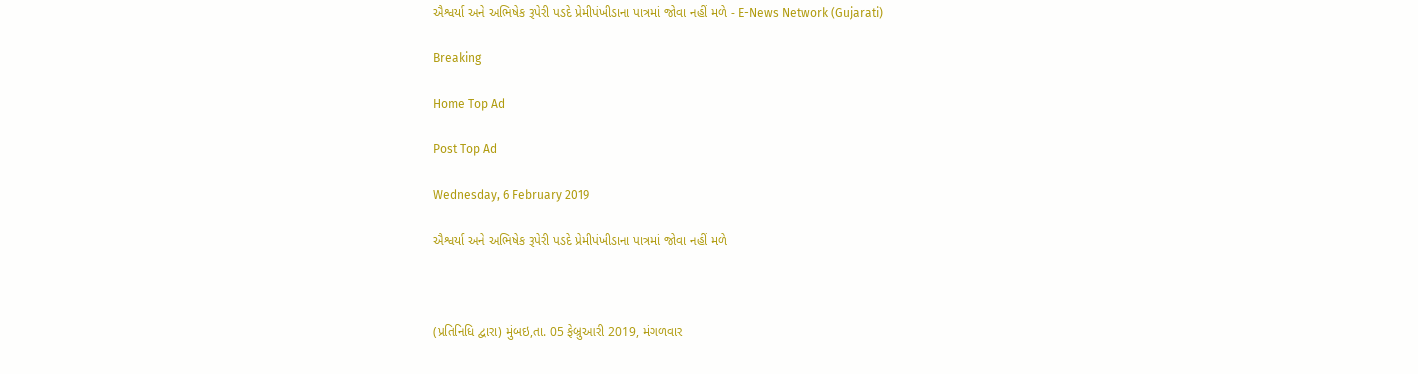ઐશ્વર્યા અને અભિષેક રૂપેરી પડદે પ્રેમીપંખીડાના પાત્રમાં જોવા નહીં મળે - E-News Network (Gujarati)

Breaking

Home Top Ad

Post Top Ad

Wednesday, 6 February 2019

ઐશ્વર્યા અને અભિષેક રૂપેરી પડદે પ્રેમીપંખીડાના પાત્રમાં જોવા નહીં મળે



(પ્રતિનિધિ દ્વારા) મુંબઇ,તા. 05 ફેબ્રુઆરી 2019, મંગળવાર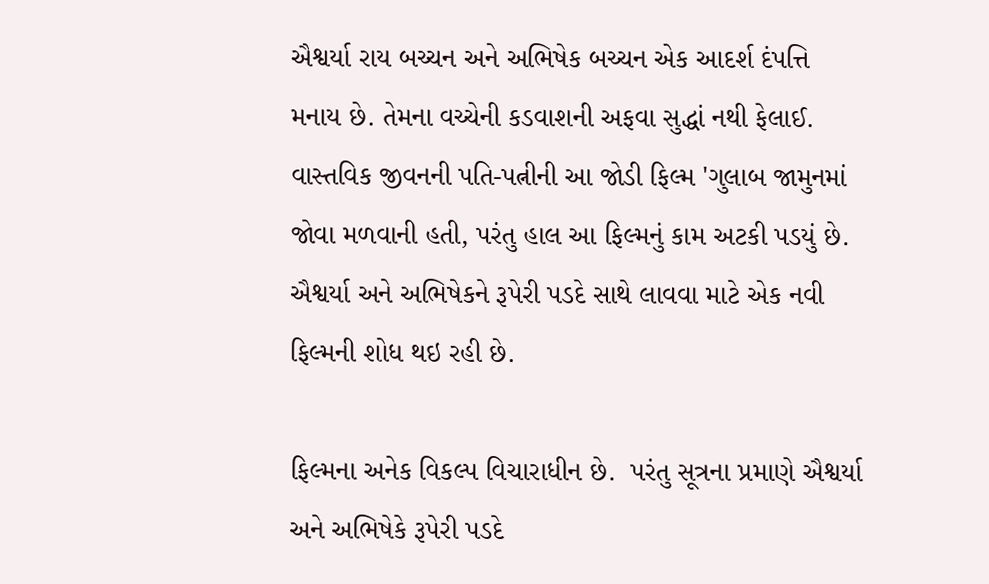ઐશ્વર્યા રાય બચ્ચન અને અભિષેક બચ્ચન એક આદર્શ દંપત્તિ મનાય છે. તેમના વચ્ચેની કડવાશની અફવા સુદ્ધાં નથી ફેલાઈ.  વાસ્તવિક જીવનની પતિ-પત્નીની આ જોડી ફિલ્મ 'ગુલાબ જામુનમાં જોવા મળવાની હતી, પરંતુ હાલ આ ફિલ્મનું કામ અટકી પડયું છે. ઐશ્વર્યા અને અભિષેકને રૂપેરી પડદે સાથે લાવવા માટે એક નવી ફિલ્મની શોધ થઇ રહી છે.

ફિલ્મના અનેક વિકલ્પ વિચારાધીન છે.  પરંતુ સૂત્રના પ્રમાણે ઐશ્વર્યા અને અભિષેકે રૂપેરી પડદે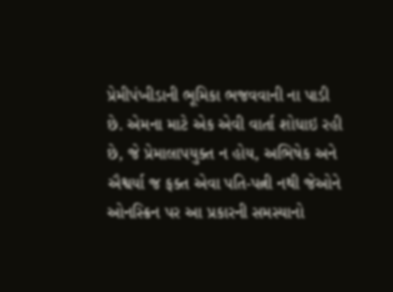પ્રેમીપંખીડાની ભૂમિકા ભજવવાની ના પાડી છે. એમના માટે એક એવી વાર્તા શોધાઇ રહી છે, જે પ્રેમાલાપયુક્ત ન હોય, અભિષેક અને ઐશ્વર્યા જ ફક્ત એવા પતિ-પત્ની નથી જેઓને ઓનસ્ક્રિન પર આ પ્રકારની સમસ્યાનો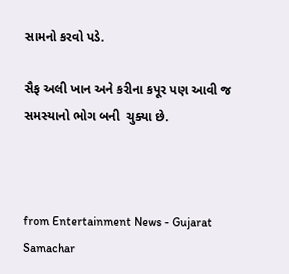સામનો કરવો પડે.

સૈફ અલી ખાન અને કરીના કપૂર પણ આવી જ સમસ્યાનો ભોગ બની  ચુક્યા છે.



from Entertainment News - Gujarat Samachar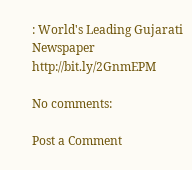: World's Leading Gujarati Newspaper http://bit.ly/2GnmEPM

No comments:

Post a Comment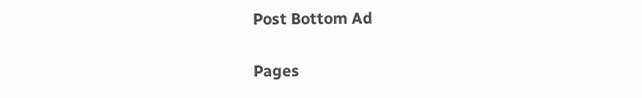Post Bottom Ad

Pages